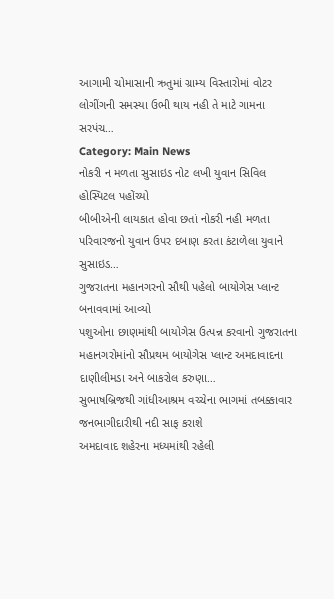આગામી ચોમાસાની ઋતુમાં ગ્રામ્ય વિસ્તારોમાં વોટર લોગીંગની સમસ્યા ઉભી થાય નહી તે માટે ગામના સરપંચ…
Category: Main News
નોકરી ન મળતા સુસાઇડ નોટ લખી યુવાન સિવિલ હોસ્પિટલ પહોંચ્યો
બીબીએની લાયકાત હોવા છતાં નોકરી નહી મળતા પરિવારજનો યુવાન ઉપર દબાણ કરતા કંટાળેલા યુવાને સુસાઇડ…
ગુજરાતના મહાનગરનો સૌથી પહેલો બાયોગેસ પ્લાન્ટ બનાવવામાં આવ્યો
પશુઓના છાણમાંથી બાયોગેસ ઉત્પન્ન કરવાનો ગુજરાતના મહાનગરોમાંનો સૌપ્રથમ બાયોગેસ પ્લાન્ટ અમદાવાદના દાણીલીમડા અને બાકરોલ કરુણા…
સુભાષબ્રિજથી ગાંધીઆશ્રમ વચ્ચેના ભાગમાં તબક્કાવાર જનભાગીદારીથી નદી સાફ કરાશે
અમદાવાદ શહેરના મધ્યમાંથી રહેલી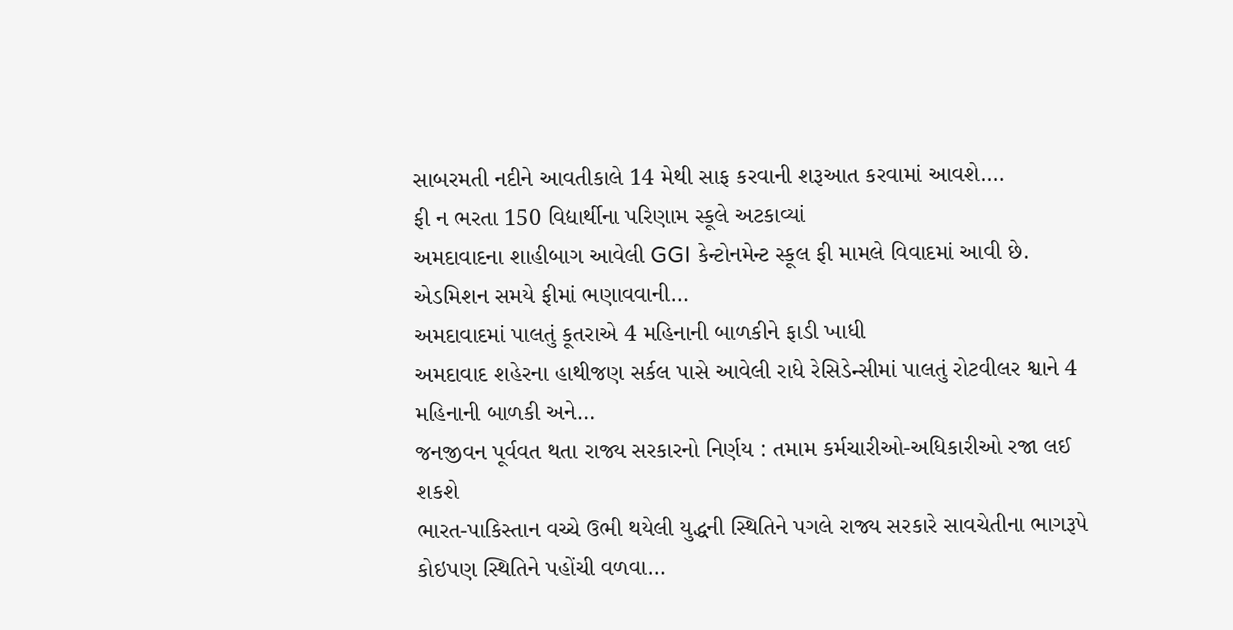સાબરમતી નદીને આવતીકાલે 14 મેથી સાફ કરવાની શરૂઆત કરવામાં આવશે.…
ફી ન ભરતા 150 વિદ્યાર્થીના પરિણામ સ્કૂલે અટકાવ્યાં
અમદાવાદના શાહીબાગ આવેલી GGI કેન્ટોનમેન્ટ સ્કૂલ ફી મામલે વિવાદમાં આવી છે. એડમિશન સમયે ફીમાં ભણાવવાની…
અમદાવાદમાં પાલતું કૂતરાએ 4 મહિનાની બાળકીને ફાડી ખાધી
અમદાવાદ શહેરના હાથીજણ સર્કલ પાસે આવેલી રાધે રેસિડેન્સીમાં પાલતું રોટવીલર શ્વાને 4 મહિનાની બાળકી અને…
જનજીવન પૂર્વવત થતા રાજ્ય સરકારનો નિર્ણય : તમામ કર્મચારીઓ-અધિકારીઓ રજા લઈ શકશે
ભારત-પાકિસ્તાન વચ્ચે ઉભી થયેલી યુદ્ધની સ્થિતિને પગલે રાજ્ય સરકારે સાવચેતીના ભાગરૂપે કોઇપણ સ્થિતિને પહોંચી વળવા…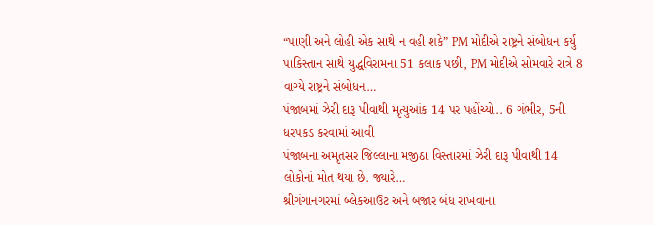“પાણી અને લોહી એક સાથે ન વહી શકે” PM મોદીએ રાષ્ટ્રને સંબોધન કર્યુ
પાકિસ્તાન સાથે યુદ્ધવિરામના 51 કલાક પછી, PM મોદીએ સોમવારે રાત્રે 8 વાગ્યે રાષ્ટ્રને સંબોધન…
પંજાબમાં ઝેરી દારૂ પીવાથી મૃત્યુઆંક 14 પર પહોંચ્યો.. 6 ગંભીર, 5ની ધરપકડ કરવામાં આવી
પંજાબના અમૃતસર જિલ્લાના મજીઠા વિસ્તારમાં ઝેરી દારૂ પીવાથી 14 લોકોનાં મોત થયા છે. જ્યારે…
શ્રીગંગાનગરમાં બ્લેકઆઉટ અને બજાર બંધ રાખવાના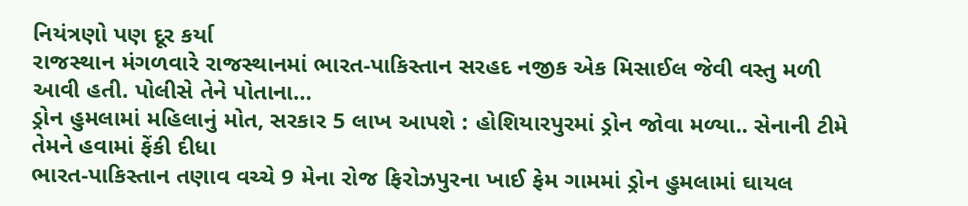નિયંત્રણો પણ દૂર કર્યા
રાજસ્થાન મંગળવારે રાજસ્થાનમાં ભારત-પાકિસ્તાન સરહદ નજીક એક મિસાઈલ જેવી વસ્તુ મળી આવી હતી. પોલીસે તેને પોતાના…
ડ્રોન હુમલામાં મહિલાનું મોત, સરકાર 5 લાખ આપશે : હોશિયારપુરમાં ડ્રોન જોવા મળ્યા.. સેનાની ટીમે તેમને હવામાં ફેંકી દીધા
ભારત-પાકિસ્તાન તણાવ વચ્ચે 9 મેના રોજ ફિરોઝપુરના ખાઈ ફેમ ગામમાં ડ્રોન હુમલામાં ઘાયલ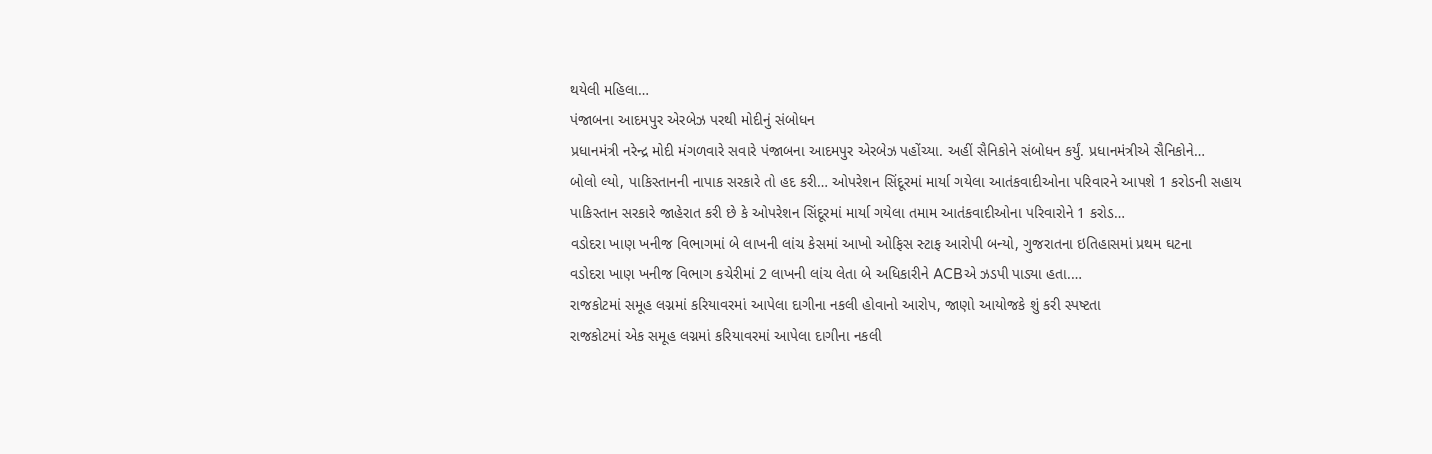થયેલી મહિલા…
પંજાબના આદમપુર એરબેઝ પરથી મોદીનું સંબોધન
પ્રધાનમંત્રી નરેન્દ્ર મોદી મંગળવારે સવારે પંજાબના આદમપુર એરબેઝ પહોંચ્યા. અહીં સૈનિકોને સંબોધન કર્યું. પ્રધાનમંત્રીએ સૈનિકોને…
બોલો લ્યો, પાકિસ્તાનની નાપાક સરકારે તો હદ કરી… ઓપરેશન સિંદૂરમાં માર્યા ગયેલા આતંકવાદીઓના પરિવારને આપશે 1 કરોડની સહાય
પાકિસ્તાન સરકારે જાહેરાત કરી છે કે ઓપરેશન સિંદૂરમાં માર્યા ગયેલા તમામ આતંકવાદીઓના પરિવારોને 1 કરોડ…
વડોદરા ખાણ ખનીજ વિભાગમાં બે લાખની લાંચ કેસમાં આખો ઓફિસ સ્ટાફ આરોપી બન્યો, ગુજરાતના ઇતિહાસમાં પ્રથમ ઘટના
વડોદરા ખાણ ખનીજ વિભાગ કચેરીમાં 2 લાખની લાંચ લેતા બે અધિકારીને ACBએ ઝડપી પાડ્યા હતા.…
રાજકોટમાં સમૂહ લગ્નમાં કરિયાવરમાં આપેલા દાગીના નકલી હોવાનો આરોપ, જાણો આયોજકે શું કરી સ્પષ્ટતા
રાજકોટમાં એક સમૂહ લગ્નમાં કરિયાવરમાં આપેલા દાગીના નકલી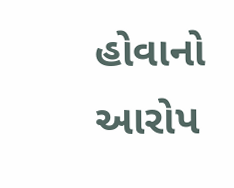હોવાનો આરોપ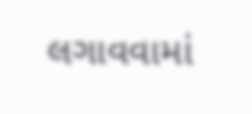લગાવવામાં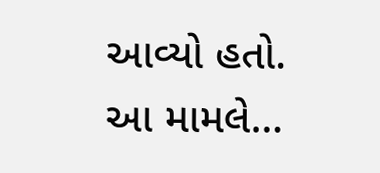આવ્યો હતો. આ મામલે…